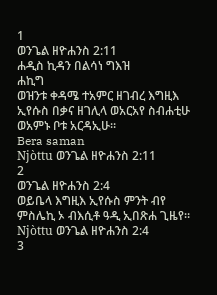1
ወንጌል ዘዮሐንስ 2:11
ሐዲስ ኪዳን በልሳነ ግእዝ
ሐኪግ
ወዝንቱ ቀዳሜ ተአምር ዘገብረ እግዚእ ኢየሱስ በቃና ዘገሊላ ወአርአየ ስብሐቲሁ ወአምኑ ቦቱ አርዳኢሁ።
Bera saman
Njòttu ወንጌል ዘዮሐንስ 2:11
2
ወንጌል ዘዮሐንስ 2:4
ወይቤላ እግዚእ ኢየሱስ ምንት ብየ ምስሌኪ ኦ ብእሲቶ ዓዲ ኢበጽሐ ጊዜየ።
Njòttu ወንጌል ዘዮሐንስ 2:4
3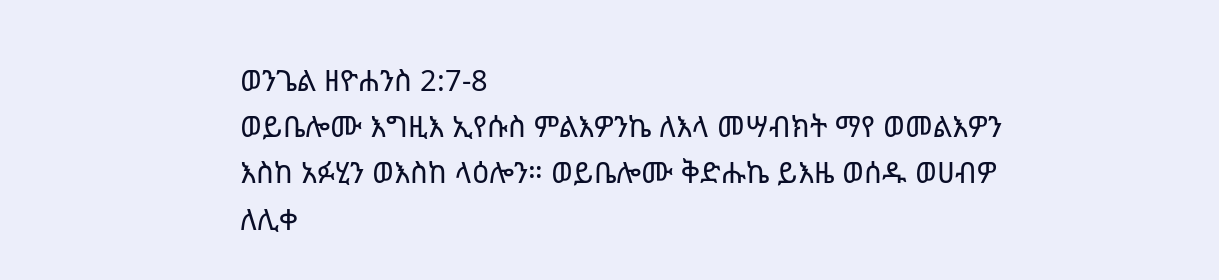ወንጌል ዘዮሐንስ 2:7-8
ወይቤሎሙ እግዚእ ኢየሱስ ምልእዎንኬ ለእላ መሣብክት ማየ ወመልእዎን እስከ አፉሂን ወእስከ ላዕሎን። ወይቤሎሙ ቅድሑኬ ይእዜ ወሰዱ ወሀብዎ ለሊቀ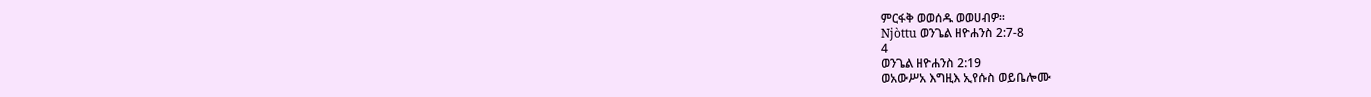ምርፋቅ ወወሰዱ ወወሀብዎ።
Njòttu ወንጌል ዘዮሐንስ 2:7-8
4
ወንጌል ዘዮሐንስ 2:19
ወአውሥአ እግዚእ ኢየሱስ ወይቤሎሙ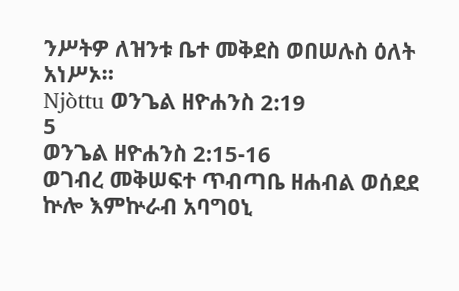ንሥትዎ ለዝንቱ ቤተ መቅደስ ወበሠሉስ ዕለት አነሥኦ።
Njòttu ወንጌል ዘዮሐንስ 2:19
5
ወንጌል ዘዮሐንስ 2:15-16
ወገብረ መቅሠፍተ ጥብጣቤ ዘሐብል ወሰደደ ኵሎ እምኵራብ አባግዐኒ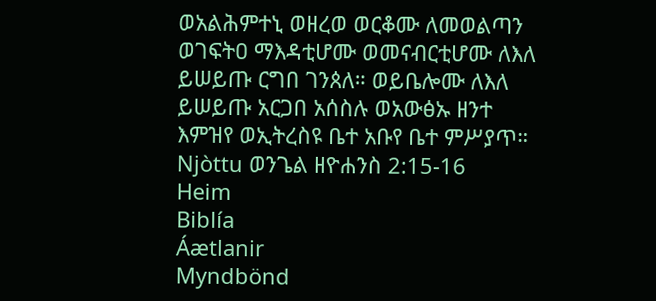ወአልሕምተኒ ወዘረወ ወርቆሙ ለመወልጣን ወገፍትዐ ማእዳቲሆሙ ወመናብርቲሆሙ ለእለ ይሠይጡ ርግበ ገንጰለ። ወይቤሎሙ ለእለ ይሠይጡ አርጋበ አሰስሉ ወአውፅኡ ዘንተ እምዝየ ወኢትረስዩ ቤተ አቡየ ቤተ ምሥያጥ።
Njòttu ወንጌል ዘዮሐንስ 2:15-16
Heim
Biblía
Áætlanir
Myndbönd